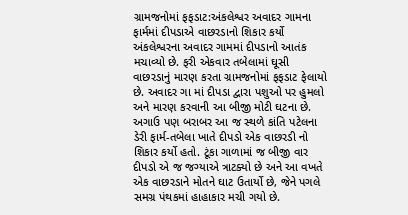ગ્રામજનોમાં ફફડાટ:અંકલેશ્વર અવાદર ગામના ફાર્મમાં દીપડાએ વાછરડાનો શિકાર કર્યો
અંકલેશ્વરના અવાદર ગામમાં દીપડાનો આતંક મચાવ્યો છે. ફરી એકવાર તબેલામાં ઘૂસી વાછરડાનું મારણ કરતા ગ્રામજનોમાં ફફડાટ ફેલાયો છે. અવાદર ગા માં દીપડા દ્વારા પશુઓ પર હુમલો અને મારણ કરવાની આ બીજી મોટી ઘટના છે. અગાઉ પણ બરાબર આ જ સ્થળે કાંતિ પટેલના ડેરી ફાર્મ-તબેલા ખાતે દીપડો એક વાછરડી નો શિકાર કર્યો હતો. ટૂંકા ગાળામાં જ બીજી વાર દીપડો એ જ જગ્યાએ ત્રાટક્યો છે અને આ વખતે એક વાછરડાને મોતને ઘાટ ઉતાર્યો છે, જેને પગલે સમગ્ર પંથકમાં હાહાકાર મચી ગયો છે.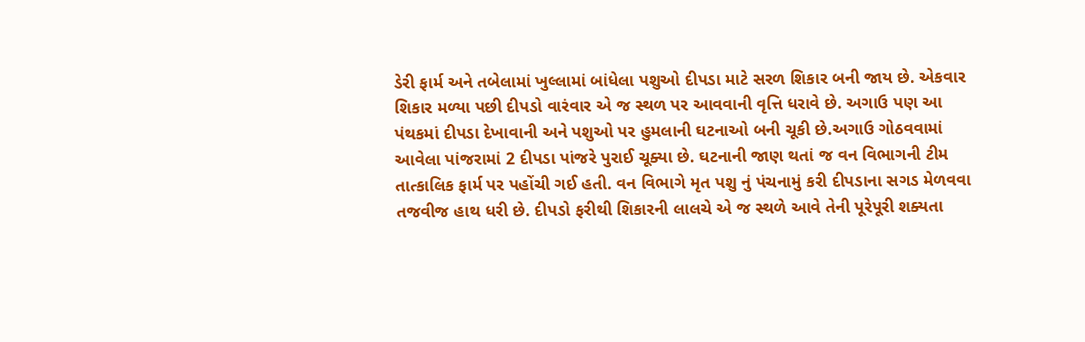ડેરી ફાર્મ અને તબેલામાં ખુલ્લામાં બાંધેલા પશુઓ દીપડા માટે સરળ શિકાર બની જાય છે. એકવાર શિકાર મળ્યા પછી દીપડો વારંવાર એ જ સ્થળ પર આવવાની વૃત્તિ ધરાવે છે. અગાઉ પણ આ પંથકમાં દીપડા દેખાવાની અને પશુઓ પર હુમલાની ઘટનાઓ બની ચૂકી છે.અગાઉ ગોઠવવામાં આવેલા પાંજરામાં 2 દીપડા પાંજરે પુરાઈ ચૂક્યા છે. ઘટનાની જાણ થતાં જ વન વિભાગની ટીમ તાત્કાલિક ફાર્મ પર પહોંચી ગઈ હતી. વન વિભાગે મૃત પશુ નું પંચનામું કરી દીપડાના સગડ મેળવવા તજવીજ હાથ ધરી છે. દીપડો ફરીથી શિકારની લાલચે એ જ સ્થળે આવે તેની પૂરેપૂરી શક્યતા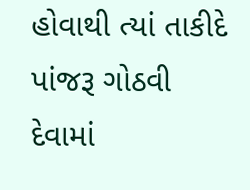હોવાથી ત્યાં તાકીદે પાંજરૂ ગોઠવી દેવામાં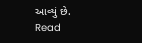આવ્યું છે.
Read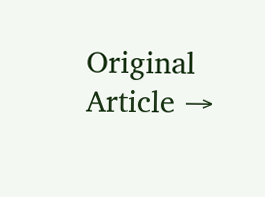Original Article →